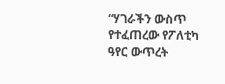“ሃገራችን ውስጥ የተፈጠረው የፖለቲካ ዓየር ውጥረት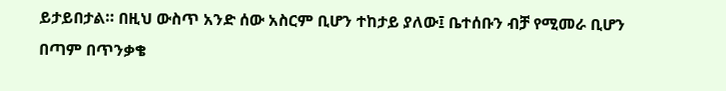ይታይበታል። በዚህ ውስጥ አንድ ሰው አስርም ቢሆን ተከታይ ያለው፤ ቤተሰቡን ብቻ የሚመራ ቢሆን በጣም በጥንቃቄ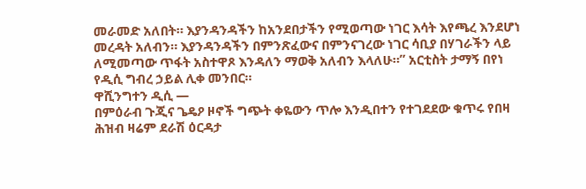መራመድ አለበት። እያንዳንዳችን ከአንደበታችን የሚወጣው ነገር እሳት እየጫረ እንደሆነ መረዳት አለብን። እያንዳንዳችን በምንጽፈውና በምንናገረው ነገር ሳቢያ በሃገራችን ላይ ለሚመጣው ጥፋት አስተዋጾ እንዳለን ማወቅ አለብን እላለሁ።” አርቲስት ታማኝ በየነ የዲሲ ግብረ ኃይል ሊቀ መንበር።
ዋሺንግተን ዲሲ —
በምዕራብ ጉጂና ጌዴዖ ዞኖች ግጭት ቀዬውን ጥሎ እንዲበተን የተገደደው ቁጥሩ የበዛ ሕዝብ ዛሬም ደራሽ ዕርዳታ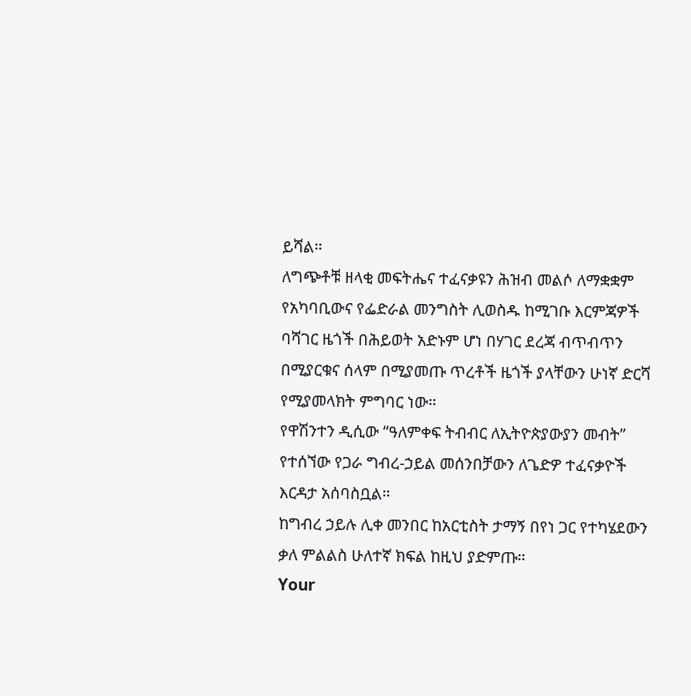ይሻል።
ለግጭቶቹ ዘላቂ መፍትሔና ተፈናቃዩን ሕዝብ መልሶ ለማቋቋም የአካባቢውና የፌድራል መንግስት ሊወስዱ ከሚገቡ እርምጃዎች ባሻገር ዜጎች በሕይወት አድኑም ሆነ በሃገር ደረጃ ብጥብጥን በሚያርቁና ሰላም በሚያመጡ ጥረቶች ዜጎች ያላቸውን ሁነኛ ድርሻ የሚያመላክት ምግባር ነው።
የዋሽንተን ዲሲው “ዓለምቀፍ ትብብር ለኢትዮጵያውያን መብት” የተሰኘው የጋራ ግብረ-ኃይል መሰንበቻውን ለጌድዎ ተፈናቃዮች እርዳታ አሰባስቧል።
ከግብረ ኃይሉ ሊቀ መንበር ከአርቲስት ታማኝ በየነ ጋር የተካሄደውን ቃለ ምልልስ ሁለተኛ ክፍል ከዚህ ያድምጡ።
Your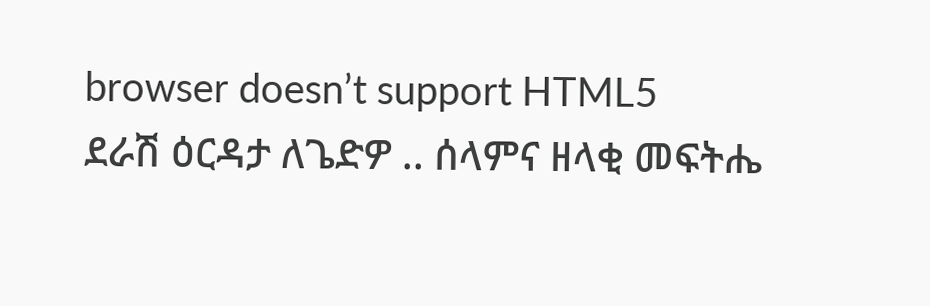browser doesn’t support HTML5
ደራሽ ዕርዳታ ለጌድዎ .. ሰላምና ዘላቂ መፍትሔ